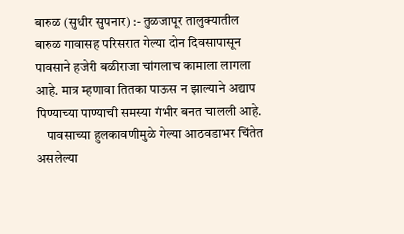बारुळ (सुधीर सुपनार) :- तुळजापूर तालुक्‍यातील बारुळ गावासह परिसरात गेल्‍या दोन दिवसापासून पावसाने हजेरी बळीराजा चांगलाच कामाला लागला आहे. मात्र म्‍हणावा तितका पाऊस न झाल्‍याने अद्याप पिण्‍याच्‍या पाण्‍याची समस्‍या गंभीर बनत चालली आहे.
    पावसाच्‍या हुलकावणीमुळे गेल्‍या आठवडाभर चिंतेत असलेल्‍या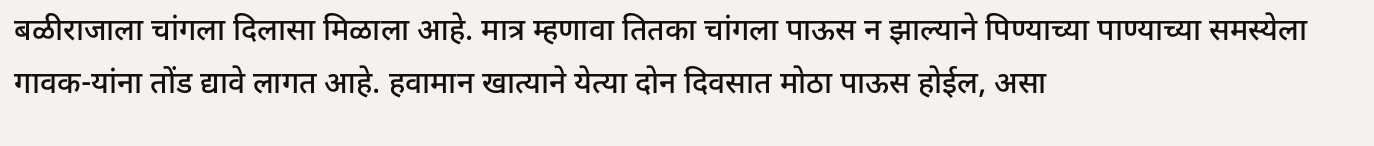बळीराजाला चांगला दिलासा मिळाला आहे. मात्र म्‍हणावा तितका चांगला पाऊस न झाल्‍याने पिण्‍याच्‍या पाण्‍याच्‍या समस्‍येला गावक-यांना तोंड द्यावे लागत आहे. हवामान खात्‍याने येत्‍या दोन दिवसात मोठा पाऊस होईल, असा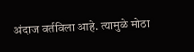अंदाज वर्तविला आहे. त्‍यामुळे मोठा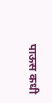पाऊस कधी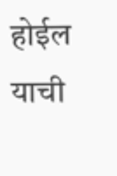होईल याची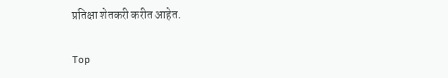प्रतिक्षा शेतकरी करीत आहेत.

Top